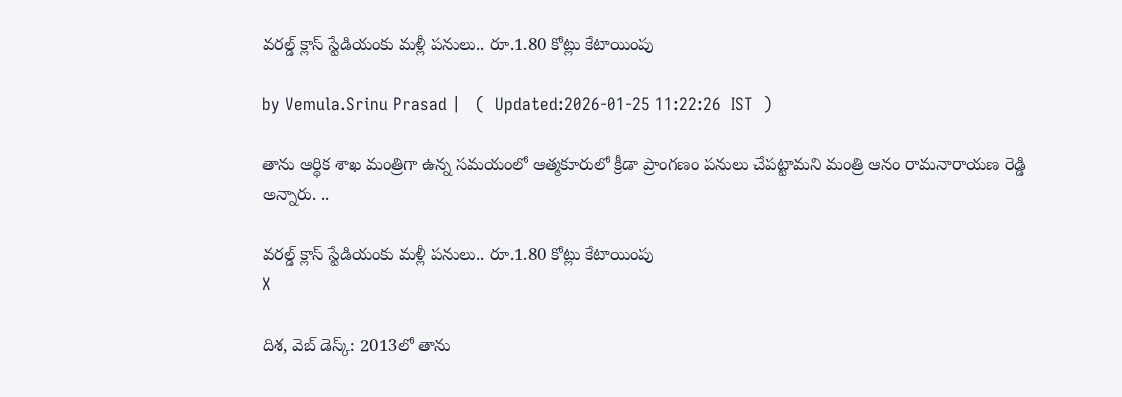వరల్డ్ క్లాస్ స్టేడియంకు మళ్లీ పనులు.. రూ.1.80 కోట్లు కేటాయింపు

by Vemula.Srinu Prasad |   (  Updated:2026-01-25 11:22:26  IST  )

తాను ఆర్థిక శాఖ మంత్రిగా ఉన్న సమయంలో ఆత్మకూరులో క్రీడా ప్రాంగణం పనులు చేపట్టామని మంత్రి ఆనం రామనారాయణ రెడ్డి అన్నారు. ..

వరల్డ్ క్లాస్ స్టేడియంకు మళ్లీ పనులు.. రూ.1.80 కోట్లు కేటాయింపు
X

దిశ, వెబ్ డెస్క్: 2013లో తాను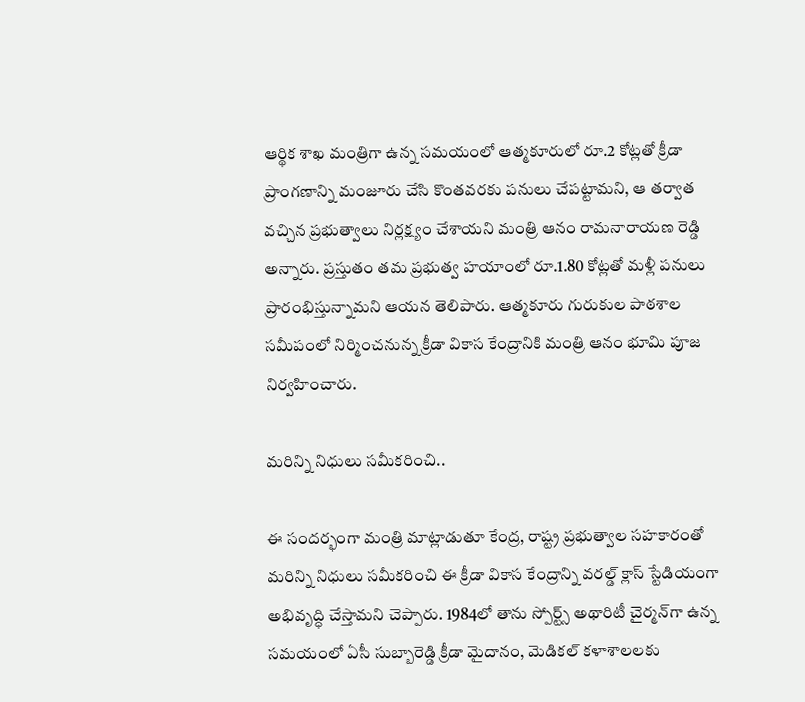ఆర్థిక శాఖ మంత్రిగా ఉన్న సమయంలో ఆత్మకూరులో రూ.2 కోట్లతో క్రీడా ప్రాంగణాన్ని మంజూరు చేసి కొంతవరకు పనులు చేపట్టామని, ఆ తర్వాత వచ్చిన ప్రభుత్వాలు నిర్లక్ష్యం చేశాయని మంత్రి ఆనం రామనారాయణ రెడ్డి అన్నారు. ప్రస్తుతం తమ ప్రభుత్వ హయాంలో రూ.1.80 కోట్లతో మళ్లీ పనులు ప్రారంభిస్తున్నామని ఆయన తెలిపారు. ఆత్మకూరు గురుకుల పాఠశాల సమీపంలో నిర్మించనున్న క్రీడా వికాస కేంద్రానికి మంత్రి ఆనం భూమి పూజ నిర్వహించారు.

మరిన్ని నిధులు సమీకరించి..

ఈ సందర్భంగా మంత్రి మాట్లాడుతూ కేంద్ర, రాష్ట్ర ప్రభుత్వాల సహకారంతో మరిన్ని నిధులు సమీకరించి ఈ క్రీడా వికాస కేంద్రాన్ని వరల్డ్ క్లాస్ స్టేడియంగా అభివృద్ధి చేస్తామని చెప్పారు. 1984లో తాను స్పోర్ట్స్ అథారిటీ చైర్మన్‌గా ఉన్న సమయంలో ఏసీ సుబ్బారెడ్డి క్రీడా మైదానం, మెడికల్ కళాశాలలకు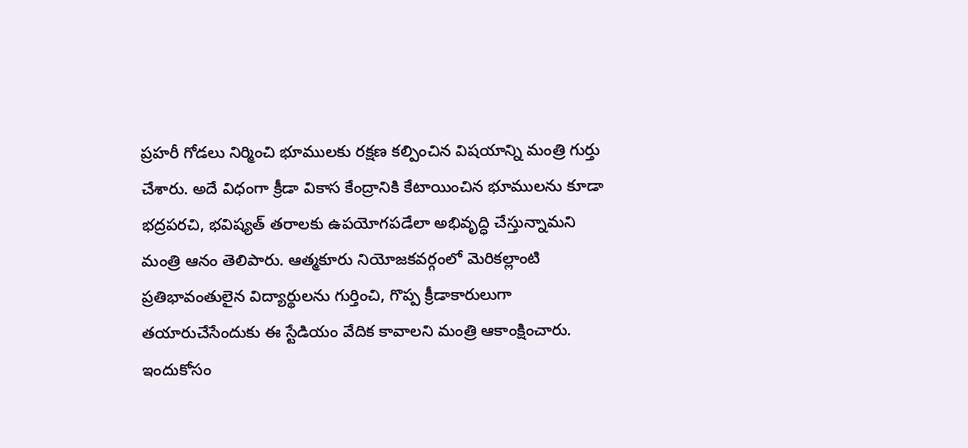ప్రహరీ గోడలు నిర్మించి భూములకు రక్షణ కల్పించిన విషయాన్ని మంత్రి గుర్తు చేశారు. అదే విధంగా క్రీడా వికాస కేంద్రానికి కేటాయించిన భూములను కూడా భద్రపరచి, భవిష్యత్ తరాలకు ఉపయోగపడేలా అభివృద్ధి చేస్తున్నామని మంత్రి ఆనం తెలిపారు. ఆత్మకూరు నియోజకవర్గంలో మెరికల్లాంటి ప్రతిభావంతులైన విద్యార్థులను గుర్తించి, గొప్ప క్రీడాకారులుగా తయారుచేసేందుకు ఈ స్టేడియం వేదిక కావాలని మంత్రి ఆకాంక్షించారు. ఇందుకోసం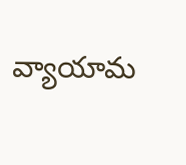వ్యాయామ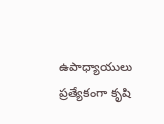ఉపాధ్యాయులు ప్రత్యేకంగా కృషి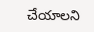చేయాలని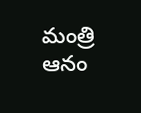మంత్రి ఆనం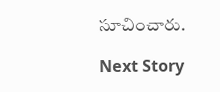సూచించారు.

Next Story